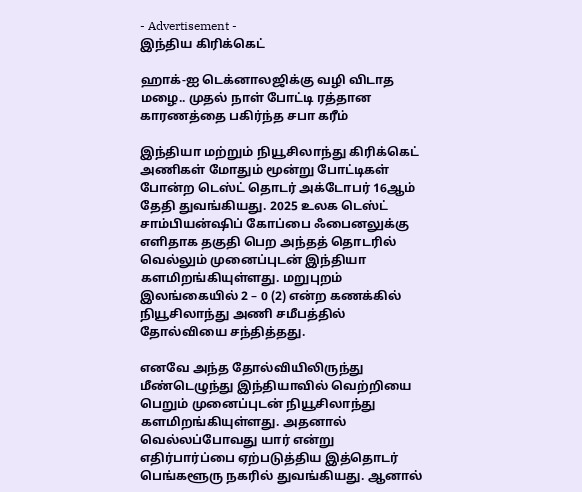- Advertisement -
இந்திய கிரிக்கெட்

ஹாக்-ஐ டெக்னாலஜிக்கு வழி விடாத மழை.. முதல் நாள் போட்டி ரத்தான காரணத்தை பகிர்ந்த சபா கரீம்

இந்தியா மற்றும் நியூசிலாந்து கிரிக்கெட் அணிகள் மோதும் மூன்று போட்டிகள் போன்ற டெஸ்ட் தொடர் அக்டோபர் 16ஆம் தேதி துவங்கியது. 2025 உலக டெஸ்ட் சாம்பியன்ஷிப் கோப்பை ஃபைனலுக்கு எளிதாக தகுதி பெற அந்தத் தொடரில் வெல்லும் முனைப்புடன் இந்தியா களமிறங்கியுள்ளது. மறுபுறம் இலங்கையில் 2 – 0 (2) என்ற கணக்கில் நியூசிலாந்து அணி சமீபத்தில் தோல்வியை சந்தித்தது.

எனவே அந்த தோல்வியிலிருந்து மீண்டெழுந்து இந்தியாவில் வெற்றியை பெறும் முனைப்புடன் நியூசிலாந்து களமிறங்கியுள்ளது. அதனால் வெல்லப்போவது யார் என்று எதிர்பார்ப்பை ஏற்படுத்திய இத்தொடர் பெங்களூரு நகரில் துவங்கியது. ஆனால்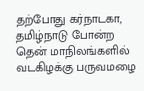தற்போது கர்நாடகா, தமிழ்நாடு போன்ற தென் மாநிலங்களில் வடகிழக்கு பருவமழை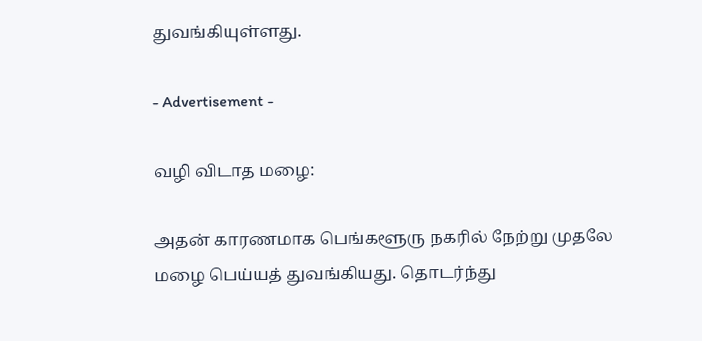துவங்கியுள்ளது.

- Advertisement -

வழி விடாத மழை:

அதன் காரணமாக பெங்களூரு நகரில் நேற்று முதலே மழை பெய்யத் துவங்கியது. தொடர்ந்து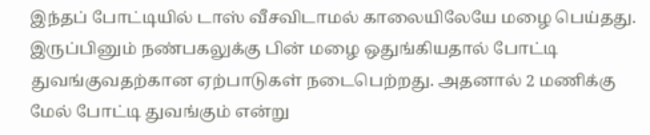இந்தப் போட்டியில் டாஸ் வீசவிடாமல் காலையிலேயே மழை பெய்தது. இருப்பினும் நண்பகலுக்கு பின் மழை ஒதுங்கியதால் போட்டி துவங்குவதற்கான ஏற்பாடுகள் நடைபெற்றது. அதனால் 2 மணிக்கு மேல் போட்டி துவங்கும் என்று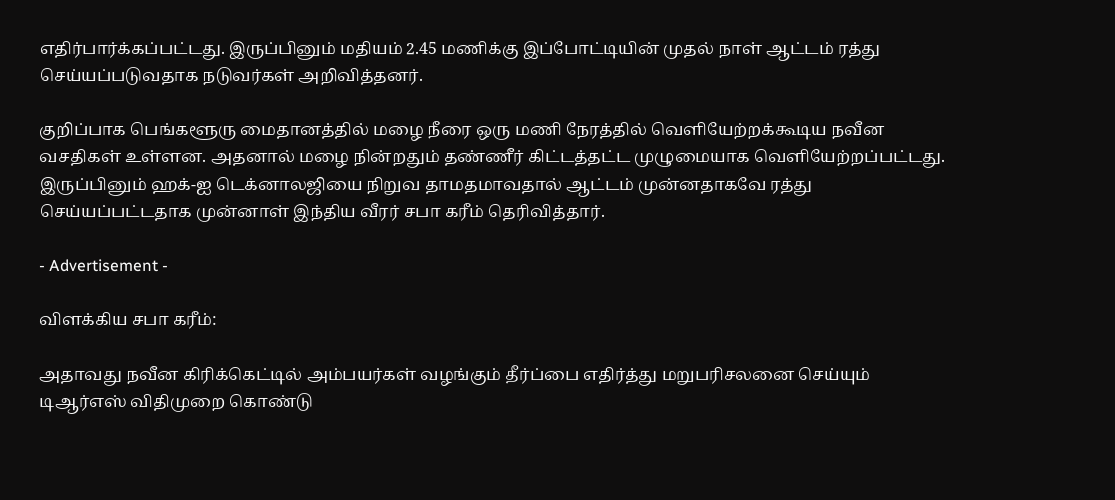எதிர்பார்க்கப்பட்டது. இருப்பினும் மதியம் 2.45 மணிக்கு இப்போட்டியின் முதல் நாள் ஆட்டம் ரத்து செய்யப்படுவதாக நடுவர்கள் அறிவித்தனர்.

குறிப்பாக பெங்களூரு மைதானத்தில் மழை நீரை ஒரு மணி நேரத்தில் வெளியேற்றக்கூடிய நவீன வசதிகள் உள்ளன. அதனால் மழை நின்றதும் தண்ணீர் கிட்டத்தட்ட முழுமையாக வெளியேற்றப்பட்டது. இருப்பினும் ஹக்-ஐ டெக்னாலஜியை நிறுவ தாமதமாவதால் ஆட்டம் முன்னதாகவே ரத்து செய்யப்பட்டதாக முன்னாள் இந்திய வீரர் சபா கரீம் தெரிவித்தார்.

- Advertisement -

விளக்கிய சபா கரீம்:

அதாவது நவீன கிரிக்கெட்டில் அம்பயர்கள் வழங்கும் தீர்ப்பை எதிர்த்து மறுபரிசலனை செய்யும் டிஆர்எஸ் விதிமுறை கொண்டு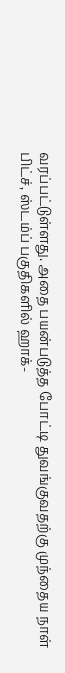வரப்பட்டுள்ளது. அதை பயன்படுத்த போட்டி துவங்குவதற்கு முந்தைய நாள் பிட்ச், ஸ்டம்ப் பகுதிகளில் ஹாக்-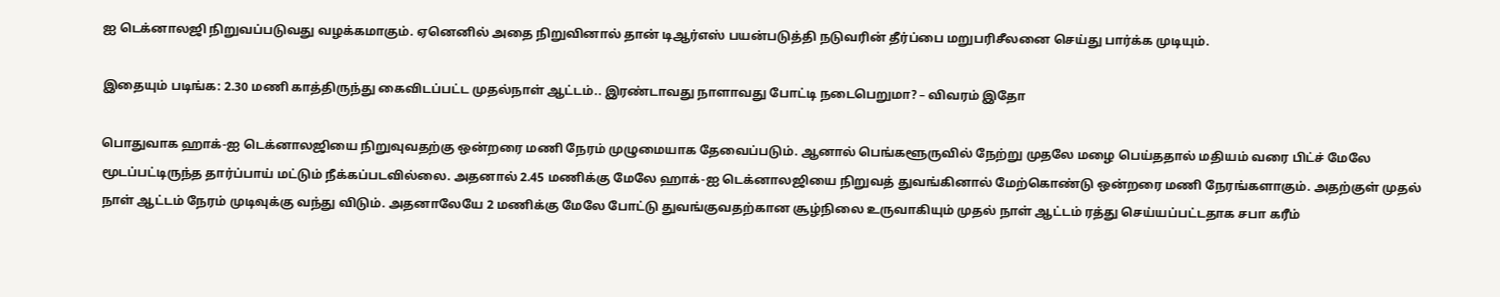ஐ டெக்னாலஜி நிறுவப்படுவது வழக்கமாகும். ஏனெனில் அதை நிறுவினால் தான் டிஆர்எஸ் பயன்படுத்தி நடுவரின் தீர்ப்பை மறுபரிசீலனை செய்து பார்க்க முடியும்.

இதையும் படிங்க: 2.30 மணி காத்திருந்து கைவிடப்பட்ட முதல்நாள் ஆட்டம்.. இரண்டாவது நாளாவது போட்டி நடைபெறுமா? – விவரம் இதோ

பொதுவாக ஹாக்-ஐ டெக்னாலஜியை நிறுவுவதற்கு ஒன்றரை மணி நேரம் முழுமையாக தேவைப்படும். ஆனால் பெங்களூருவில் நேற்று முதலே மழை பெய்ததால் மதியம் வரை பிட்ச் மேலே மூடப்பட்டிருந்த தார்ப்பாய் மட்டும் நீக்கப்படவில்லை. அதனால் 2.45 மணிக்கு மேலே ஹாக்-ஐ டெக்னாலஜியை நிறுவத் துவங்கினால் மேற்கொண்டு ஒன்றரை மணி நேரங்களாகும். அதற்குள் முதல் நாள் ஆட்டம் நேரம் முடிவுக்கு வந்து விடும். அதனாலேயே 2 மணிக்கு மேலே போட்டு துவங்குவதற்கான சூழ்நிலை உருவாகியும் முதல் நாள் ஆட்டம் ரத்து செய்யப்பட்டதாக சபா கரீம்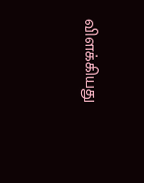விளக்கியது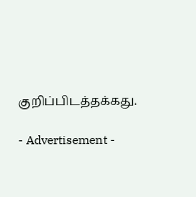குறிப்பிடத்தக்கது.

- Advertisement -